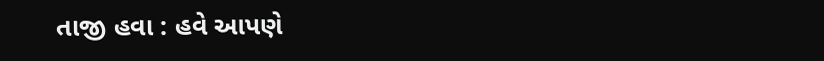તાજી હવા : હવે આપણે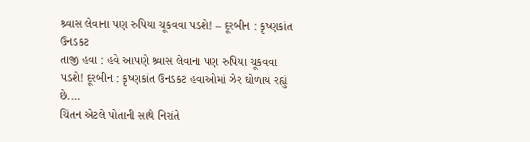શ્ર્વાસ લેવાના પણ રુપિયા ચૂકવવા પડશે! – દૂરબીન : કૃષ્ણકાંત ઉનડકટ
તાજી હવા : હવે આપણે શ્ર્વાસ લેવાના પણ રુપિયા ચૂકવવા પડશે! દૂરબીન : કૃષ્ણકાંત ઉનડકટ હવાઓમાં ઝેર ઘોળાય રહ્યું છે.…
ચિંતન એટલે પોતાની સાથે નિરાંતે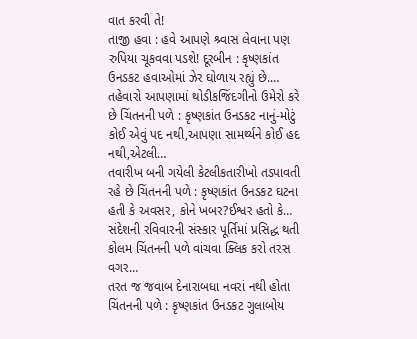વાત કરવી તે!
તાજી હવા : હવે આપણે શ્ર્વાસ લેવાના પણ રુપિયા ચૂકવવા પડશે! દૂરબીન : કૃષ્ણકાંત ઉનડકટ હવાઓમાં ઝેર ઘોળાય રહ્યું છે.…
તહેવારો આપણામાં થોડીકજિંદગીનો ઉમેરો કરે છે ચિંતનની પળે : કૃષ્ણકાંત ઉનડકટ નાનું-મોટું કોઈ એવું પદ નથી,આપણા સામર્થ્યને કોઈ હદ નથી,એટલી…
તવારીખ બની ગયેલી કેટલીકતારીખો તડપાવતી રહે છે ચિંતનની પળે : કૃષ્ણકાંત ઉનડકટ ઘટના હતી કે અવસર, કોને ખબર?ઈશ્વર હતો કે…
સંદેશની રવિવારની સંસ્કાર પૂર્તિમાં પ્રસિદ્ધ થતી કોલમ ચિંતનની પળે વાંચવા ક્લિક કરો તરસ વગર…
તરત જ જવાબ દેનારાબધા નવરાં નથી હોતા ચિંતનની પળે : કૃષ્ણકાંત ઉનડકટ ગુલાબોય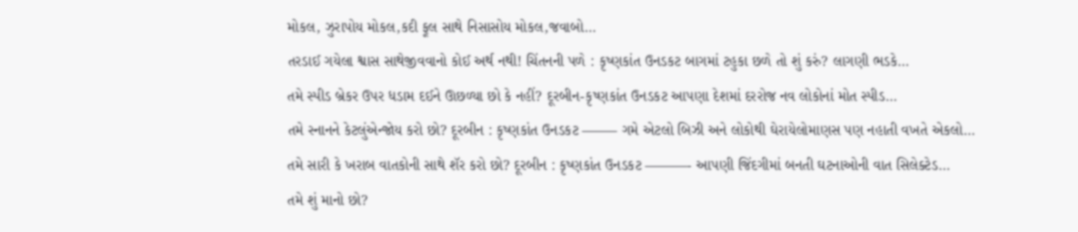મોકલ, ઝુરાપોય મોકલ,કદી ફૂલ સાથે નિસાસોય મોકલ,જવાબો…
તરડાઈ ગયેલા શ્વાસ સાથેજીવવાનો કોઈ અર્થ નથી! ચિંતનની પળે : કૃષ્ણકાંત ઉનડકટ બાગમાં ટહુકા છળે તો શું કરું? લાગણી ભડકે…
તમે સ્પીડ બ્રેકર ઉપર ધડામ દઈને ઊછળ્યા છો કે નહીં? દૂરબીન-કૃષ્ણકાંત ઉનડકટ આપણા દેશમાં દરરોજ નવ લોકોનાં મોત સ્પીડ…
તમે સ્નાનને કેટલુંએન્જોય કરો છો? દૂરબીન : કૃષ્ણકાંત ઉનડકટ ——– ગમે એટલો બિઝી અને લોકોથી ઘેરાયેલોમાણસ પણ નહાતી વખતે એકલો…
તમે સારી કે ખરાબ વાતકોની સાથે શૅર કરો છો? દૂરબીન : કૃષ્ણકાંત ઉનડકટ ———- આપણી જિંદગીમાં બનતી ઘટનાઓની વાત સિલેક્ટેડ…
તમે શું માનો છો?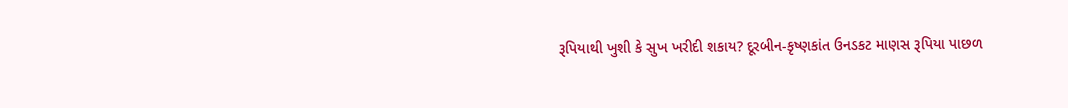રૂપિયાથી ખુશી કે સુખ ખરીદી શકાય? દૂરબીન-કૃષ્ણકાંત ઉનડકટ માણસ રૂપિયા પાછળ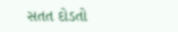સતત દોડતો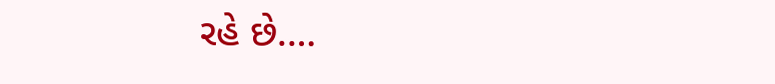રહે છે.…